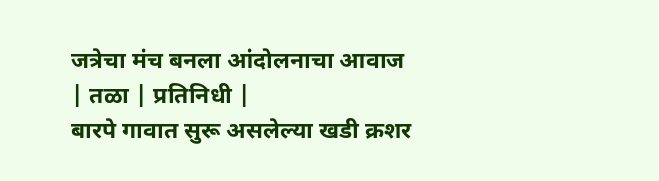जत्रेचा मंच बनला आंदोलनाचा आवाज
| तळा | प्रतिनिधी |
बारपे गावात सुरू असलेल्या खडी क्रशर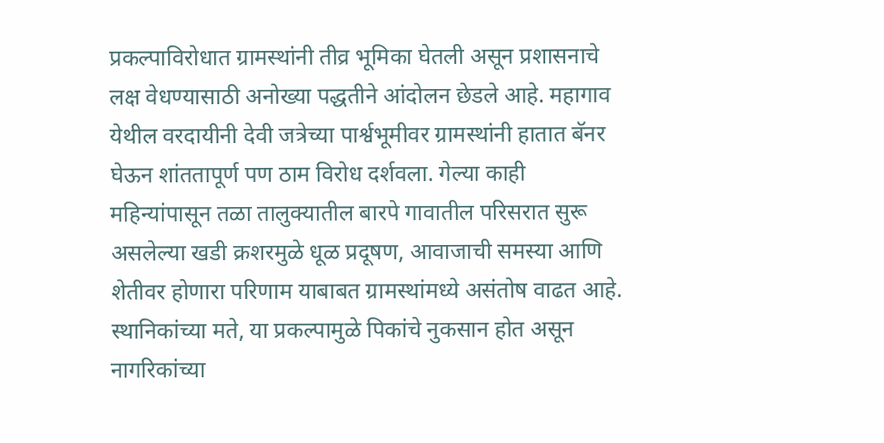प्रकल्पाविरोधात ग्रामस्थांनी तीव्र भूमिका घेतली असून प्रशासनाचे लक्ष वेधण्यासाठी अनोख्या पद्धतीने आंदोलन छेडले आहे. महागाव येथील वरदायीनी देवी जत्रेच्या पार्श्वभूमीवर ग्रामस्थांनी हातात बॅनर घेऊन शांततापूर्ण पण ठाम विरोध दर्शवला. गेल्या काही महिन्यांपासून तळा तालुक्यातील बारपे गावातील परिसरात सुरू असलेल्या खडी क्रशरमुळे धूळ प्रदूषण, आवाजाची समस्या आणि शेतीवर होणारा परिणाम याबाबत ग्रामस्थांमध्ये असंतोष वाढत आहे. स्थानिकांच्या मते, या प्रकल्पामुळे पिकांचे नुकसान होत असून नागरिकांच्या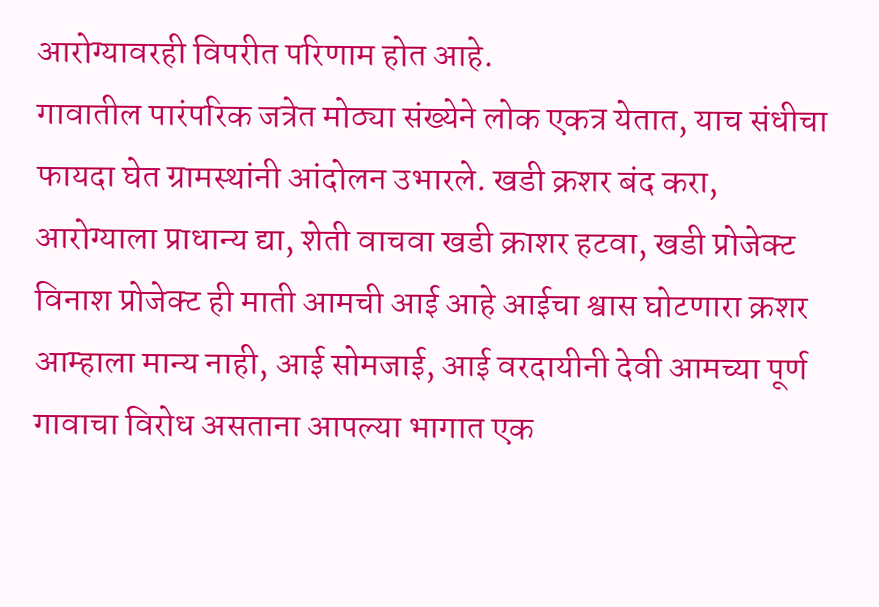आरोग्यावरही विपरीत परिणाम होत आहे.
गावातील पारंपरिक जत्रेत मोठ्या संख्येने लोक एकत्र येतात, याच संधीचा फायदा घेत ग्रामस्थांनी आंदोलन उभारले. खडी क्रशर बंद करा, आरोग्याला प्राधान्य द्या, शेती वाचवा खडी क्राशर हटवा, खडी प्रोजेक्ट विनाश प्रोजेक्ट ही माती आमची आई आहे आईचा श्वास घोटणारा क्रशर आम्हाला मान्य नाही, आई सोमजाई, आई वरदायीनी देवी आमच्या पूर्ण गावाचा विरोध असताना आपल्या भागात एक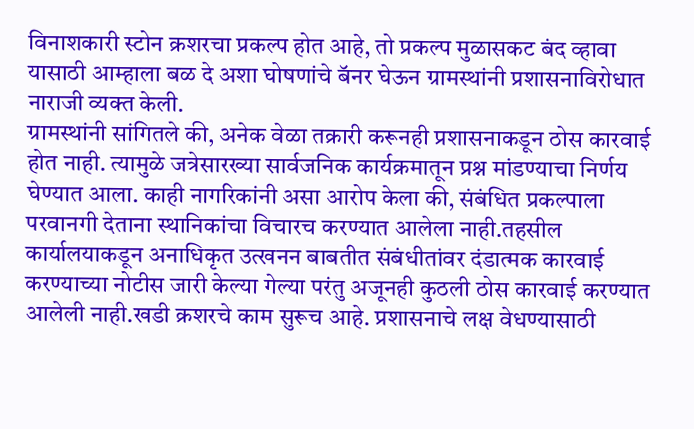विनाशकारी स्टोन क्रशरचा प्रकल्प होत आहे, तो प्रकल्प मुळासकट बंद व्हावा यासाठी आम्हाला बळ दे अशा घोषणांचे बॅनर घेऊन ग्रामस्थांनी प्रशासनाविरोधात नाराजी व्यक्त केली.
ग्रामस्थांनी सांगितले की, अनेक वेळा तक्रारी करूनही प्रशासनाकडून ठोस कारवाई होत नाही. त्यामुळे जत्रेसारख्या सार्वजनिक कार्यक्रमातून प्रश्न मांडण्याचा निर्णय घेण्यात आला. काही नागरिकांनी असा आरोप केला की, संबंधित प्रकल्पाला परवानगी देताना स्थानिकांचा विचारच करण्यात आलेला नाही.तहसील कार्यालयाकडून अनाधिकृत उत्खनन बाबतीत संबंधीतांवर दंडात्मक कारवाई करण्याच्या नोटीस जारी केल्या गेल्या परंतु अजूनही कुठली ठोस कारवाई करण्यात आलेली नाही.खडी क्रशरचे काम सुरूच आहे. प्रशासनाचे लक्ष वेधण्यासाठी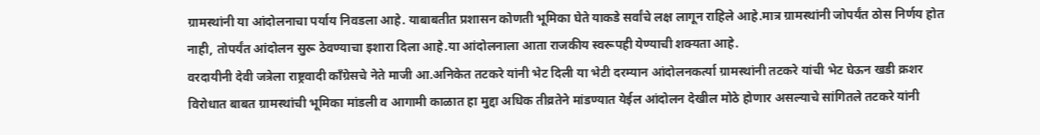ग्रामस्थांनी या आंदोलनाचा पर्याय निवडला आहे. याबाबतीत प्रशासन कोणती भूमिका घेते याकडे सर्वांचे लक्ष लागून राहिले आहे.मात्र ग्रामस्थांनी जोपर्यंत ठोस निर्णय होत नाही, तोपर्यंत आंदोलन सुरू ठेवण्याचा इशारा दिला आहे.या आंदोलनाला आता राजकीय स्वरूपही येण्याची शक्यता आहे.
वरदायीनी देवी जत्रेला राष्ट्रवादी काँग्रेसचे नेते माजी आ.अनिकेत तटकरे यांनी भेट दिली या भेटी दरम्यान आंदोलनकर्त्या ग्रामस्थांनी तटकरे यांची भेट घेऊन खडी क्रशर विरोधात बाबत ग्रामस्थांची भूमिका मांडली व आगामी काळात हा मुद्दा अधिक तीव्रतेने मांडण्यात येईल आंदोलन देखील मोठे होणार असल्याचे सांगितले तटकरे यांनी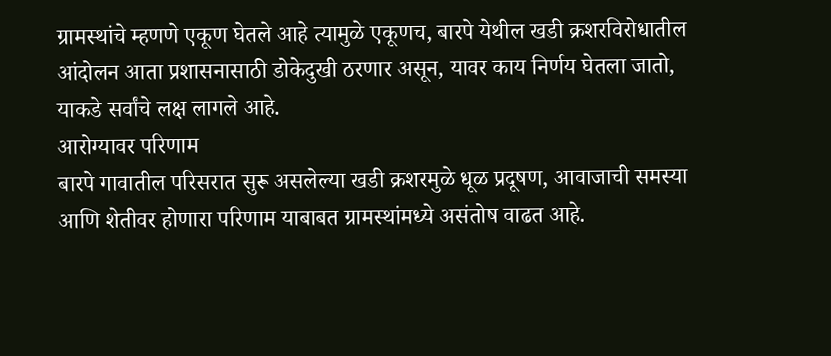ग्रामस्थांचे म्हणणे एकूण घेतले आहे त्यामुळे एकूणच, बारपे येथील खडी क्रशरविरोधातील आंदोलन आता प्रशासनासाठी डोकेदुखी ठरणार असून, यावर काय निर्णय घेतला जातो, याकडे सर्वांचे लक्ष लागले आहे.
आरोग्यावर परिणाम
बारपे गावातील परिसरात सुरू असलेल्या खडी क्रशरमुळे धूळ प्रदूषण, आवाजाची समस्या आणि शेतीवर होणारा परिणाम याबाबत ग्रामस्थांमध्ये असंतोष वाढत आहे.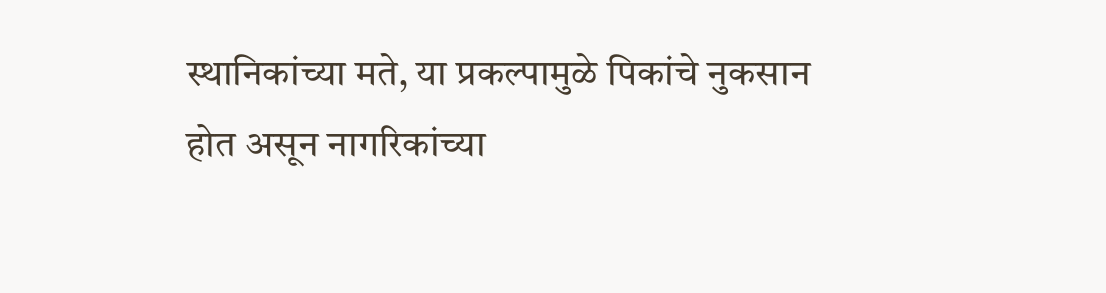स्थानिकांच्या मते, या प्रकल्पामुळे पिकांचे नुकसान होत असून नागरिकांच्या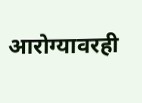आरोग्यावरही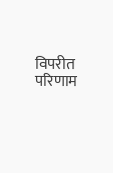विपरीत परिणाम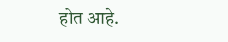होत आहे.